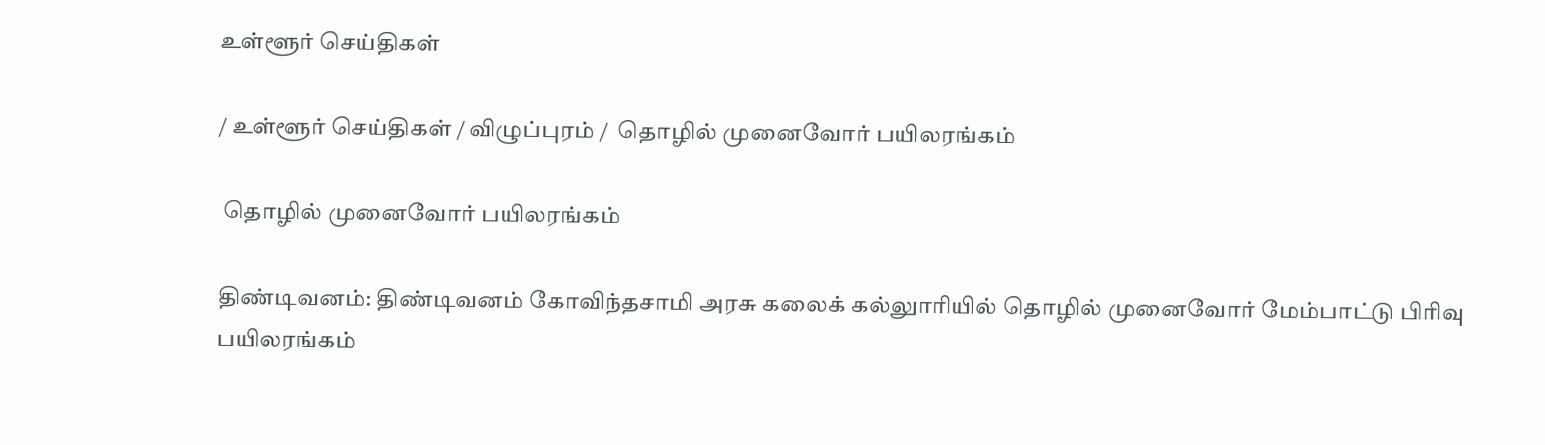உள்ளூர் செய்திகள்

/ உள்ளூர் செய்திகள் / விழுப்புரம் /  தொழில் முனைவோர் பயிலரங்கம்

 தொழில் முனைவோர் பயிலரங்கம்

திண்டிவனம்: திண்டிவனம் கோவிந்தசாமி அரசு கலைக் கல்லுாரியில் தொழில் முனைவோர் மேம்பாட்டு பிரிவு பயிலரங்கம்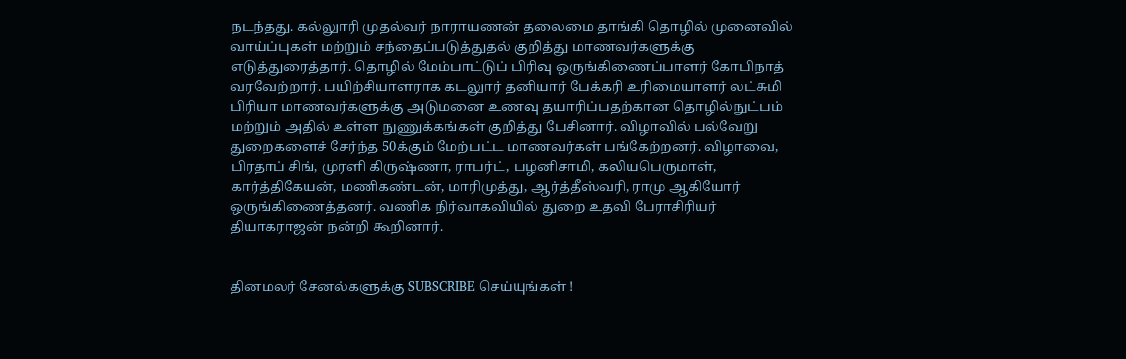நடந்தது. கல்லுாரி முதல்வர் நாராயணன் தலைமை தாங்கி தொழில் முனைவில் வாய்ப்புகள் மற்றும் சந்தைப்படுத்துதல் குறித்து மாணவர்களுக்கு எடுத்துரைத்தார். தொழில் மேம்பாட்டுப் பிரிவு ஒருங்கிணைப்பாளர் கோபிநாத் வரவேற்றார். பயிற்சியாளராக கடலுார் தனியார் பேக்கரி உரிமையாளர் லட்சுமி பிரியா மாணவர்களுக்கு அடுமனை உணவு தயாரிப்பதற்கான தொழில்நுட்பம் மற்றும் அதில் உள்ள நுணுக்கங்கள் குறித்து பேசினார். விழாவில் பல்வேறு துறைகளைச் சேர்ந்த 50க்கும் மேற்பட்ட மாணவர்கள் பங்கேற்றனர். விழாவை, பிரதாப் சிங், முரளி கிருஷ்ணா, ராபர்ட், பழனிசாமி, கலியபெருமாள், கார்த்திகேயன், மணிகண்டன், மாரிமுத்து, ஆர்த்தீஸ்வரி, ராமு ஆகியோர் ஒருங்கிணைத்தனர். வணிக நிர்வாகவியில் துறை உதவி பேராசிரியர் தியாகராஜன் நன்றி கூறினார்.


தினமலர் சேனல்களுக்கு SUBSCRIBE செய்யுங்கள் !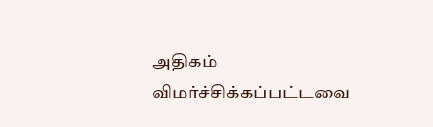அதிகம் விமர்ச்சிக்கப்பட்டவை